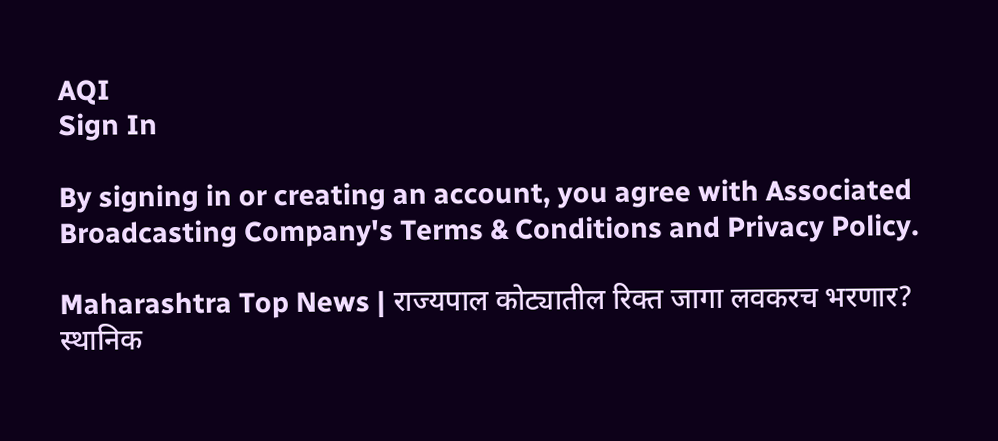AQI
Sign In

By signing in or creating an account, you agree with Associated Broadcasting Company's Terms & Conditions and Privacy Policy.

Maharashtra Top News | राज्यपाल कोट्यातील रिक्त जागा लवकरच भरणार? स्थानिक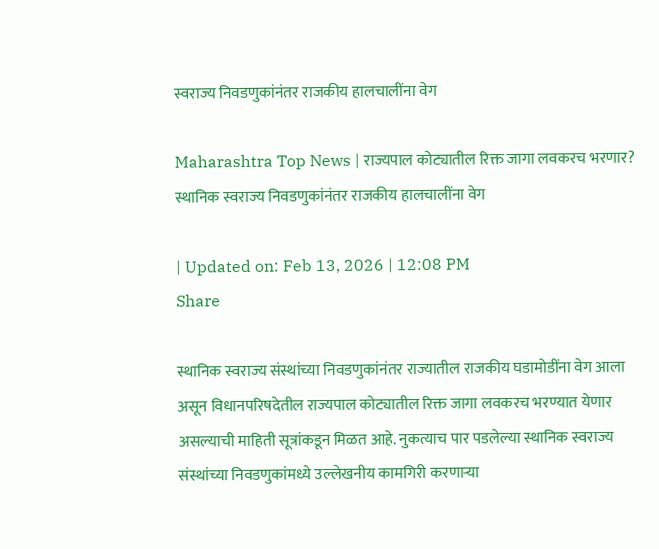स्वराज्य निवडणुकांनंतर राजकीय हालचालींना वेग

Maharashtra Top News | राज्यपाल कोट्यातील रिक्त जागा लवकरच भरणार? स्थानिक स्वराज्य निवडणुकांनंतर राजकीय हालचालींना वेग

| Updated on: Feb 13, 2026 | 12:08 PM
Share

स्थानिक स्वराज्य संस्थांच्या निवडणुकांनंतर राज्यातील राजकीय घडामोडींना वेग आला असून विधानपरिषदेतील राज्यपाल कोट्यातील रिक्त जागा लवकरच भरण्यात येणार असल्याची माहिती सूत्रांकडून मिळत आहे. नुकत्याच पार पडलेल्या स्थानिक स्वराज्य संस्थांच्या निवडणुकांमध्ये उल्लेखनीय कामगिरी करणाऱ्या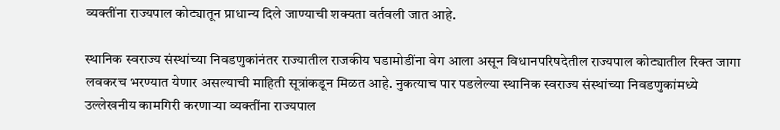व्यक्तींना राज्यपाल कोट्यातून प्राधान्य दिले जाण्याची शक्यता वर्तवली जात आहे.

स्थानिक स्वराज्य संस्थांच्या निवडणुकांनंतर राज्यातील राजकीय घडामोडींना वेग आला असून विधानपरिषदेतील राज्यपाल कोट्यातील रिक्त जागा लवकरच भरण्यात येणार असल्याची माहिती सूत्रांकडून मिळत आहे. नुकत्याच पार पडलेल्या स्थानिक स्वराज्य संस्थांच्या निवडणुकांमध्ये उल्लेखनीय कामगिरी करणाऱ्या व्यक्तींना राज्यपाल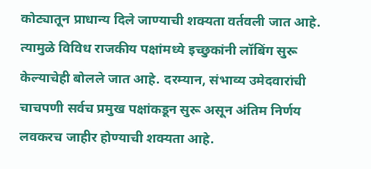कोट्यातून प्राधान्य दिले जाण्याची शक्यता वर्तवली जात आहे. त्यामुळे विविध राजकीय पक्षांमध्ये इच्छुकांनी लॉबिंग सुरू केल्याचेही बोलले जात आहे. दरम्यान, संभाव्य उमेदवारांची चाचपणी सर्वच प्रमुख पक्षांकडून सुरू असून अंतिम निर्णय लवकरच जाहीर होण्याची शक्यता आहे.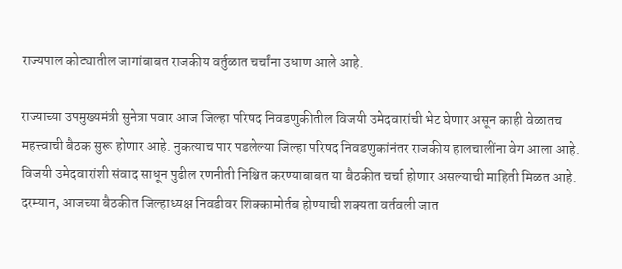राज्यपाल कोट्यातील जागांबाबत राजकीय वर्तुळात चर्चांना उधाण आले आहे.

राज्याच्या उपमुख्यमंत्री सुनेत्रा पवार आज जिल्हा परिषद निवडणुकीतील विजयी उमेदवारांची भेट घेणार असून काही वेळातच महत्त्वाची बैठक सुरू होणार आहे. नुकत्याच पार पडलेल्या जिल्हा परिषद निवडणुकांनंतर राजकीय हालचालींना वेग आला आहे. विजयी उमेदवारांशी संवाद साधून पुढील रणनीती निश्चित करण्याबाबत या बैठकीत चर्चा होणार असल्याची माहिती मिळत आहे. दरम्यान, आजच्या बैठकीत जिल्हाध्यक्ष निवडीवर शिक्कामोर्तब होण्याची शक्यता वर्तवली जात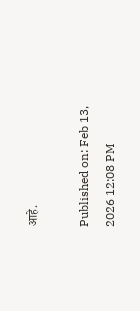आहे.

Published on: Feb 13, 2026 12:08 PM